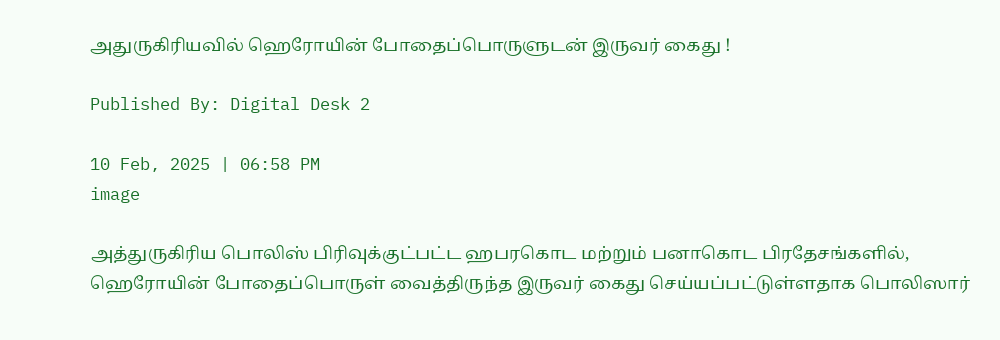அதுருகிரியவில் ஹெரோயின் போதைப்பொருளுடன் இருவர் கைது !

Published By: Digital Desk 2

10 Feb, 2025 | 06:58 PM
image

அத்துருகிரிய பொலிஸ் பிரிவுக்குட்பட்ட ஹபரகொட மற்றும் பனாகொட பிரதேசங்களில், ஹெரோயின் போதைப்பொருள் வைத்திருந்த இருவர் கைது செய்யப்பட்டுள்ளதாக பொலிஸார்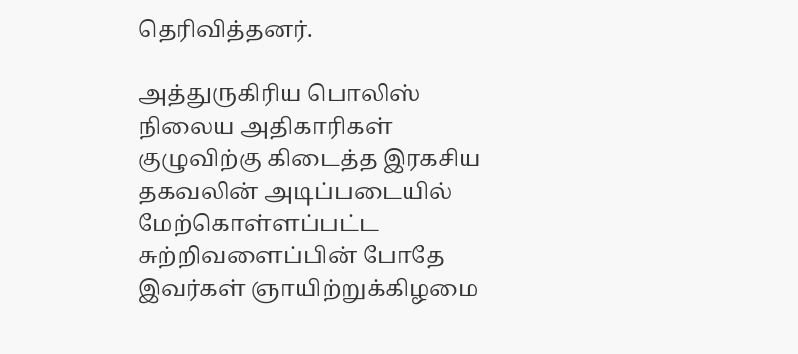தெரிவித்தனர்.

அத்துருகிரிய பொலிஸ் நிலைய அதிகாரிகள் குழுவிற்கு கிடைத்த இரகசிய தகவலின் அடிப்படையில் மேற்கொள்ளப்பட்ட சுற்றிவளைப்பின் போதே இவர்கள் ஞாயிற்றுக்கிழமை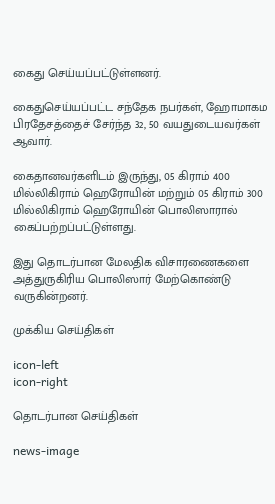கைது செய்யப்பட்டுள்ளனர்.

கைதுசெய்யப்பட்ட சந்தேக நபர்கள், ஹோமாகம பிரதேசத்தைச் சேர்ந்த 32, 50 வயதுடையவர்கள் ஆவார்.

கைதானவர்களிடம் இருந்து, 05 கிராம் 400 மில்லிகிராம் ஹெரோயின் மற்றும் 05 கிராம் 300 மில்லிகிராம் ஹெரோயின் பொலிஸாரால் கைப்பற்றப்பட்டுள்ளது.

இது தொடர்பான மேலதிக விசாரணைகளை அத்துருகிரிய பொலிஸார் மேற்கொண்டு வருகின்றனர்.

முக்கிய செய்திகள்

icon-left
icon-right

தொடர்பான செய்திகள்

news-image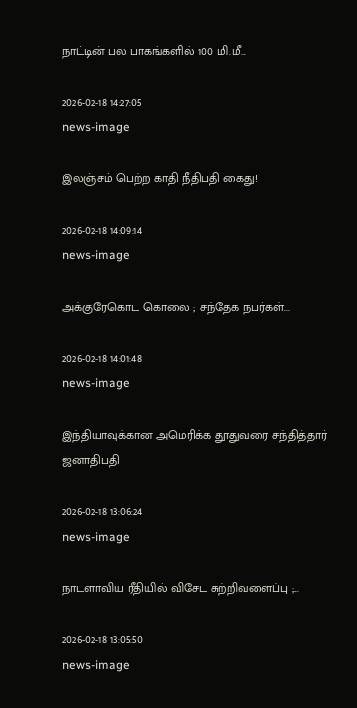நாட்டின் பல பாகங்களில் 100 மி.மீ...

2026-02-18 14:27:05
news-image

இலஞ்சம் பெற்ற காதி நீதிபதி கைது!

2026-02-18 14:09:14
news-image

அக்குரேகொட கொலை ; சந்தேக நபர்கள்...

2026-02-18 14:01:48
news-image

இந்தியாவுக்கான அமெரிக்க தூதுவரை சந்தித்தார் ஜனாதிபதி

2026-02-18 13:06:24
news-image

நாடளாவிய ரீதியில் விசேட சுற்றிவளைப்பு ;...

2026-02-18 13:05:50
news-image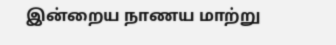இன்றைய நாணய மாற்று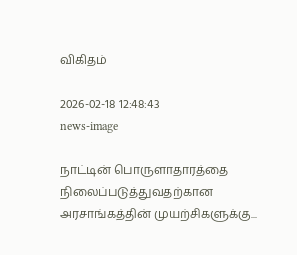விகிதம்

2026-02-18 12:48:43
news-image

நாட்டின் பொருளாதாரத்தை நிலைப்படுத்துவதற்கான அரசாங்கத்தின் முயற்சிகளுக்கு...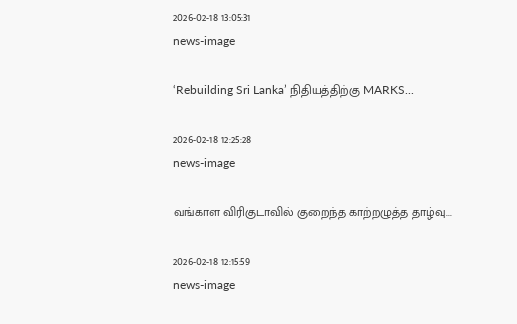2026-02-18 13:05:31
news-image

‘Rebuilding Sri Lanka’ நிதியத்திற்கு MARKS...

2026-02-18 12:25:28
news-image

வங்காள விரிகுடாவில் குறைந்த காற்றழுத்த தாழ்வு...

2026-02-18 12:15:59
news-image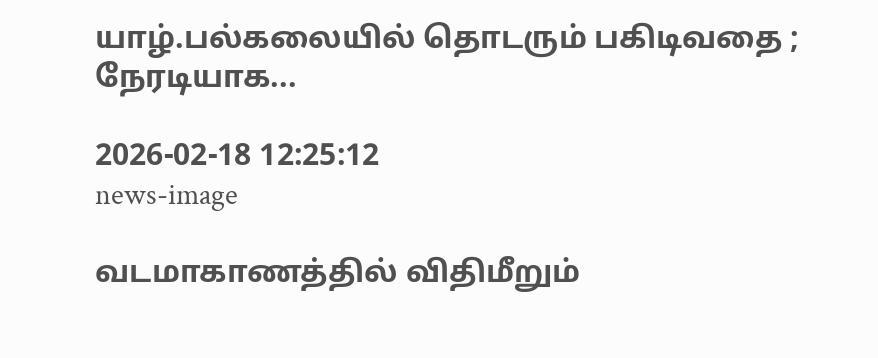யாழ்.பல்கலையில் தொடரும் பகிடிவதை ; நேரடியாக...

2026-02-18 12:25:12
news-image

வடமாகாணத்தில் விதிமீறும்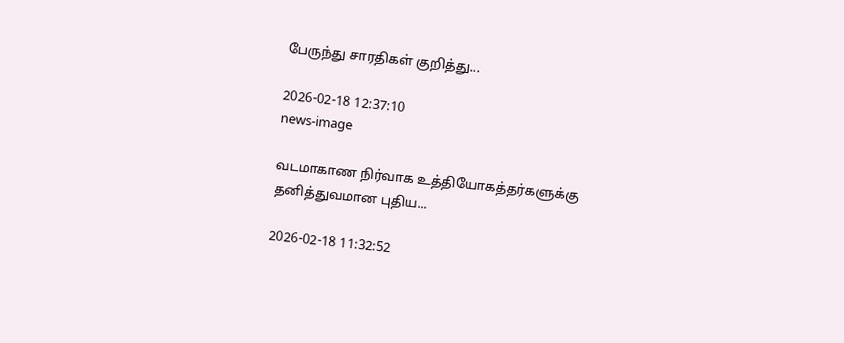பேருந்து சாரதிகள் குறித்து...

2026-02-18 12:37:10
news-image

வடமாகாண நிர்வாக உத்தியோகத்தர்களுக்கு தனித்துவமான புதிய...

2026-02-18 11:32:52